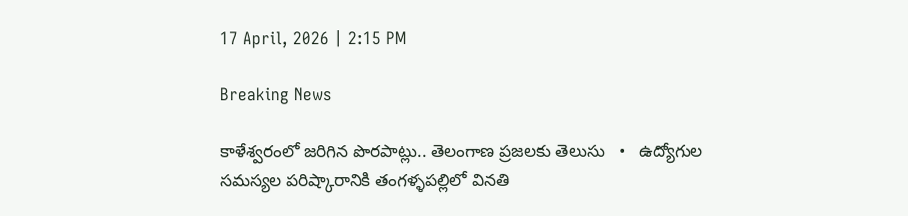17 April, 2026 | 2:15 PM

Breaking News

కాళేశ్వరంలో జరిగిన పొరపాట్లు.. తెలంగాణ ప్రజలకు తెలుసు   •   ఉద్యోగుల సమస్యల పరిష్కారానికి తంగళ్ళపల్లిలో వినతి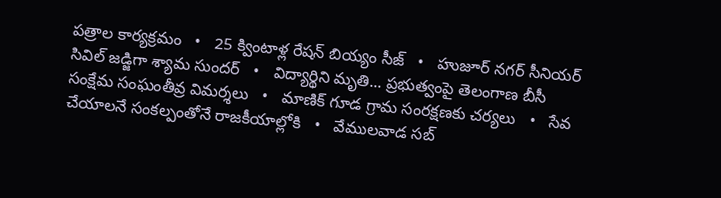పత్రాల కార్యక్రమం   •   25 క్వింటాళ్ల రేషన్ బియ్యం సీజ్   •   హుజూర్ నగర్ సీనియర్ సివిల్ జడ్జిగా శ్యామ సుందర్   •   విద్యార్థిని మృతి... ప్రభుత్వంపై తెలంగాణ బీసీ సంక్షేమ సంఘంతీవ్ర విమర్శలు   •   మాణిక్ గూడ గ్రామ సంరక్షణకు చర్యలు   •   సేవ చేయాలనే సంకల్పంతోనే రాజకీయాల్లోకి   •   వేములవాడ సబ్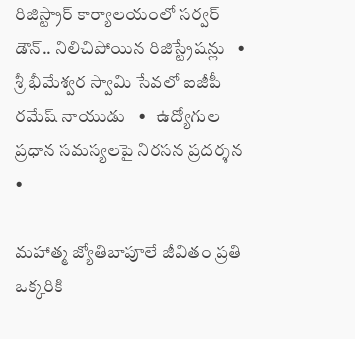రిజిస్ట్రార్ కార్యాలయంలో సర్వర్ డౌన్.. నిలిచిపోయిన రిజిస్ట్రేషన్లు   •   శ్రీ భీమేశ్వర స్వామి సేవలో ఐజీపీ రమేష్ నాయుడు   •   ఉద్యోగుల ప్రధాన సమస్యలపై నిరసన ప్రదర్శన   •

మహాత్మ జ్యోతిబాపూలే జీవితం ప్రతి ఒక్కరికి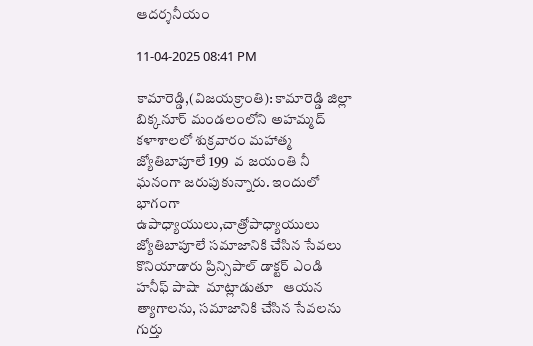ఆదర్శనీయం

11-04-2025 08:41 PM

కామారెడ్డి,(విజయక్రాంతి): కామారెడ్డి జిల్లా బిక్కనూర్ మండలంలోని అహమ్మద్ కళాశాలలో శుక్రవారం మహాత్మ జ్యోతిబాపూలే 199  వ జయంతి నీ ఘనంగా జరుపుకున్నారు. ఇందులో భాగంగా ఉపాధ్యాయులు,చాత్రోపాధ్యాయులు జ్యోతిబాపూలే సమాజానికి చేసిన సేవలు కొనియాడారు ప్రిన్సిపాల్ డాక్టర్ ఎండి హనీఫ్ పాషా  మాట్లాడుతూ   ఆయన త్యాగాలను, సమాజానికి చేసిన సేవలను గుర్తు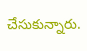చేసుకున్నారు.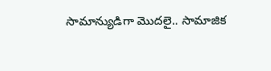సామాన్యుడిగా మొదలై.. సామాజిక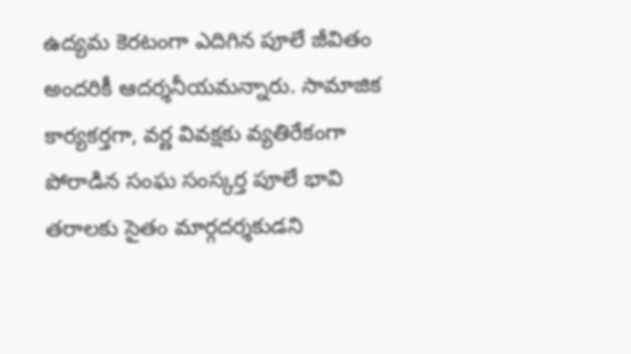ఉద్యమ కెరటంగా ఎదిగిన పూలే జీవితం అందరికీ ఆదర్శనీయమన్నారు. సామాజిక కార్యకర్తగా, వర్ణ వివక్షకు వ్యతిరేకంగా పోరాడిన సంఘ సంస్కర్త పూలే భావి తరాలకు సైతం మార్గదర్శకుడని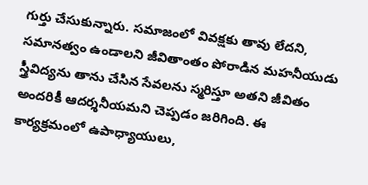గుర్తు చేసుకున్నారు. సమాజంలో వివక్షకు తావు లేదని, సమానత్వం ఉండాలని జీవితాంతం పోరాడిన మహనీయుడు స్త్రీవిద్యను తాను చేసిన సేవలను స్మరిస్తూ అతని జీవితం అందరికీ ఆదర్శనీయమని చెప్పడం జరిగింది. ఈ కార్యక్రమంలో ఉపాధ్యాయులు,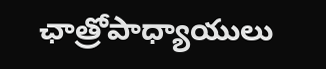ఛాత్రోపాధ్యాయులు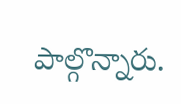పాల్గొన్నారు.